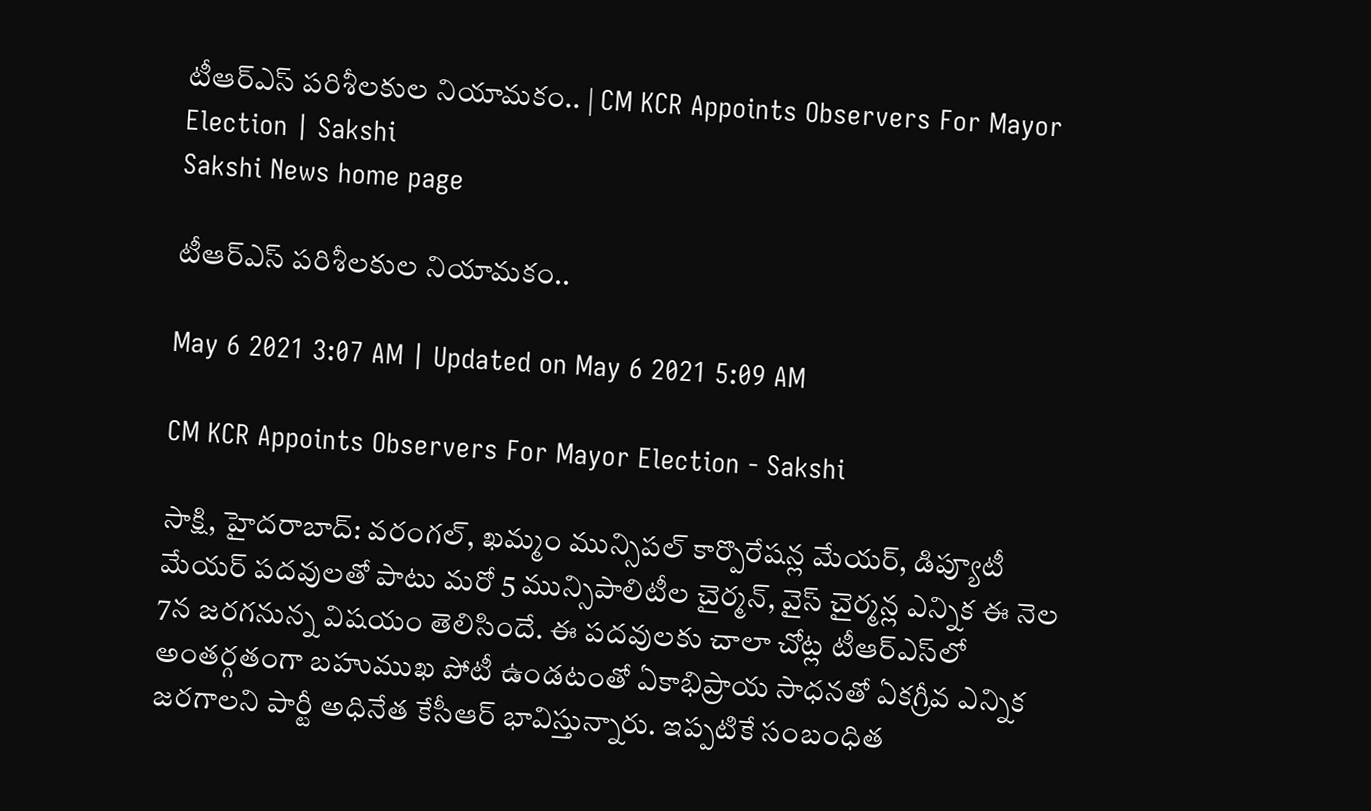టీఆర్‌ఎస్‌ పరిశీలకుల నియామకం.. | CM KCR Appoints Observers For Mayor Election | Sakshi
Sakshi News home page

టీఆర్‌ఎస్‌ పరిశీలకుల నియామకం..

May 6 2021 3:07 AM | Updated on May 6 2021 5:09 AM

CM KCR Appoints Observers For Mayor Election - Sakshi

సాక్షి, హైదరాబాద్‌: వరంగల్, ఖమ్మం మున్సిపల్‌ కార్పొరేషన్ల మేయర్, డిప్యూటీ మేయర్‌ పదవులతో పాటు మరో 5 మున్సిపాలిటీల చైర్మన్, వైస్‌ చైర్మన్ల ఎన్నిక ఈ నెల 7న జరగనున్న విషయం తెలిసిందే. ఈ పదవులకు చాలా చోట్ల టీఆర్‌ఎస్‌లో అంతర్గతంగా బహుముఖ పోటీ ఉండటంతో ఏకాభిప్రాయ సాధనతో ఏకగ్రీవ ఎన్నిక జరగాలని పార్టీ అధినేత కేసీఆర్‌ భావిస్తున్నారు. ఇప్పటికే సంబంధిత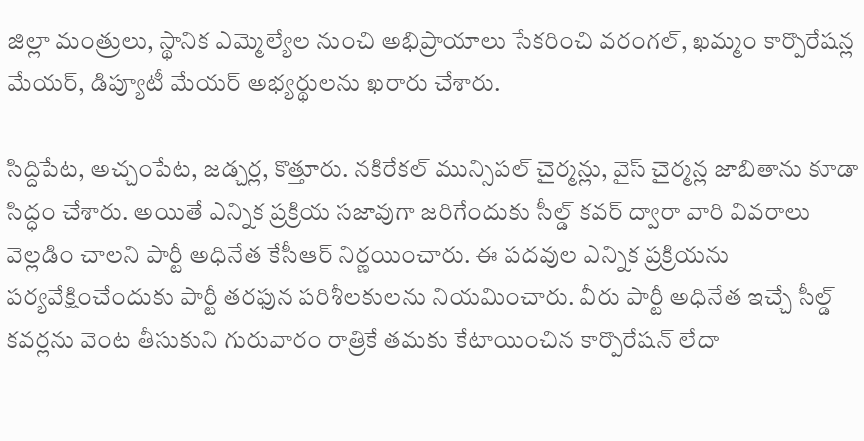జిల్లా మంత్రులు, స్థానిక ఎమ్మెల్యేల నుంచి అభిప్రాయాలు సేకరించి వరంగల్, ఖమ్మం కార్పొరేషన్ల మేయర్, డిప్యూటీ మేయర్‌ అభ్యర్థులను ఖరారు చేశారు.

సిద్దిపేట, అచ్చంపేట, జడ్చర్ల, కొత్తూరు. నకిరేకల్‌ మున్సిపల్‌ చైర్మన్లు, వైస్‌ చైర్మన్ల జాబితాను కూడా సిద్ధం చేశారు. అయితే ఎన్నిక ప్రక్రియ సజావుగా జరిగేందుకు సీల్డ్‌ కవర్‌ ద్వారా వారి వివరాలు వెల్లడిం చాలని పార్టీ అధినేత కేసీఆర్‌ నిర్ణయించారు. ఈ పదవుల ఎన్నిక ప్రక్రియను పర్యవేక్షించేందుకు పార్టీ తరఫున పరిశీలకులను నియమించారు. వీరు పార్టీ అధినేత ఇచ్చే సీల్డ్‌ కవర్లను వెంట తీసుకుని గురువారం రాత్రికే తమకు కేటాయించిన కార్పొరేషన్‌ లేదా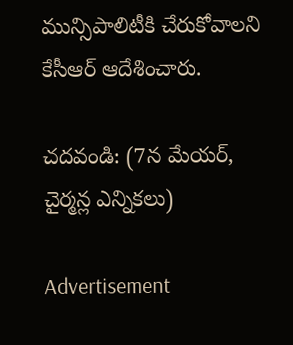మున్సిపాలిటీకి చేరుకోవాలని కేసీఆర్‌ ఆదేశించారు.

చదవండి: (7న మేయర్, చైర్మన్ల ఎన్నికలు)

Advertisement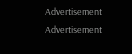Advertisement
Advertisement